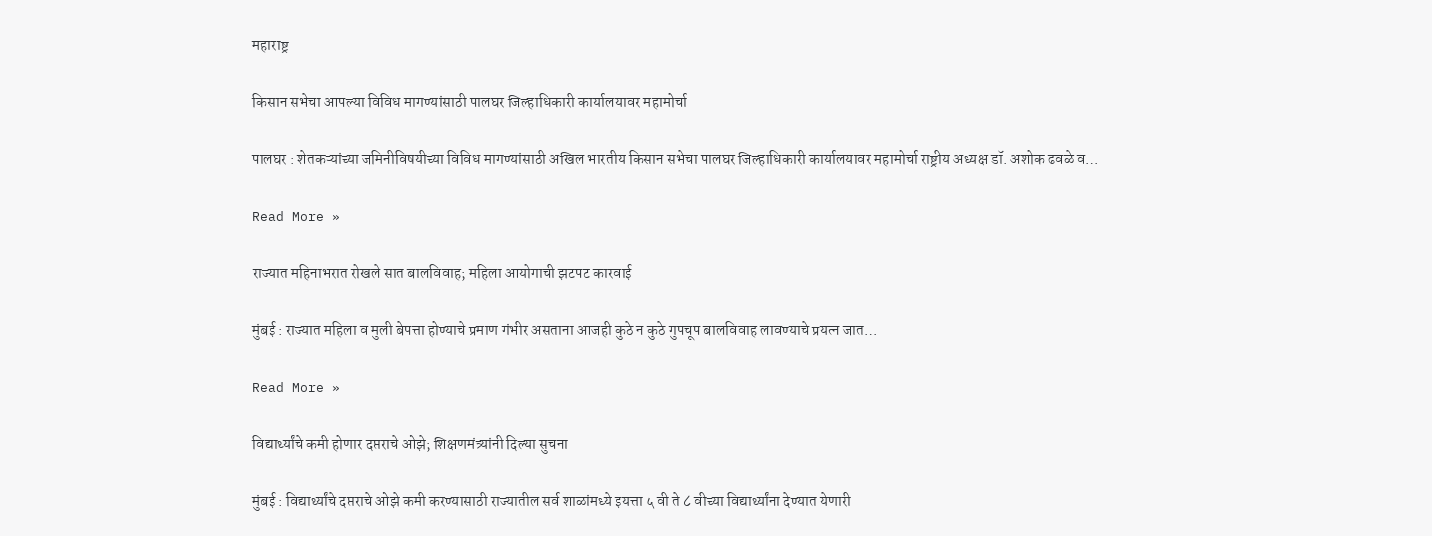महाराष्ट्र

किसान सभेचा आपल्या विविध मागण्यांसाठी पालघर जिल्हाधिकारी कार्यालयावर महामोर्चा

पालघर : शेतकऱ्यांच्या जमिनीविषयीच्या विविध मागण्यांसाठी अखिल भारतीय किसान सभेचा पालघर जिल्हाधिकारी कार्यालयावर महामोर्चा राष्ट्रीय अध्यक्ष डॉ. अशोक ढवळे व…

Read More »

राज्यात महिनाभरात रोखले सात बालविवाह; महिला आयोगाची झटपट कारवाई

मुंबई : राज्यात महिला व मुली बेपत्ता होण्याचे प्रमाण गंभीर असताना आजही कुठे न कुठे गुपचूप बालविवाह लावण्याचे प्रयत्न जात…

Read More »

विद्यार्थ्यांचे कमी होणार दप्तराचे ओझे; शिक्षणमंत्र्यांनी दिल्या सुचना

मुंबई : विद्यार्थ्यांचे दप्तराचे ओझे कमी करण्यासाठी राज्यातील सर्व शाळांमध्ये इयत्ता ५ वी ते ८ वीच्या विद्यार्थ्यांना देण्यात येणारी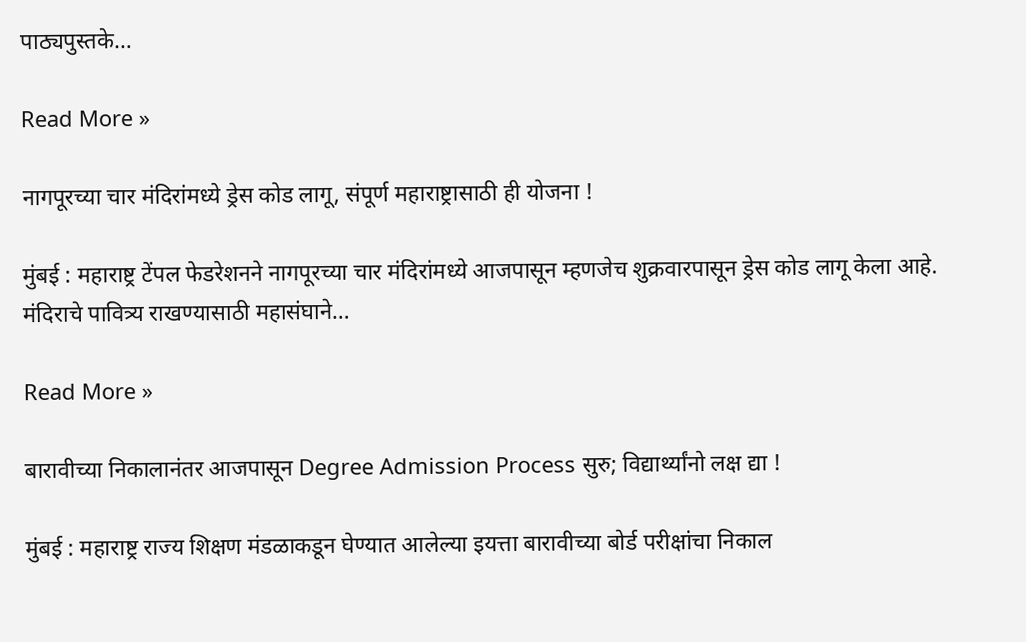पाठ्यपुस्तके…

Read More »

नागपूरच्या चार मंदिरांमध्ये ड्रेस कोड लागू, संपूर्ण महाराष्ट्रासाठी ही योजना !

मुंबई : महाराष्ट्र टेंपल फेडरेशनने नागपूरच्या चार मंदिरांमध्ये आजपासून म्हणजेच शुक्रवारपासून ड्रेस कोड लागू केला आहे. मंदिराचे पावित्र्य राखण्यासाठी महासंघाने…

Read More »

बारावीच्या निकालानंतर आजपासून Degree Admission Process सुरु; विद्यार्थ्यांनो लक्ष द्या !

मुंबई : महाराष्ट्र राज्य शिक्षण मंडळाकडून घेण्यात आलेल्या इयत्ता बारावीच्या बोर्ड परीक्षांचा निकाल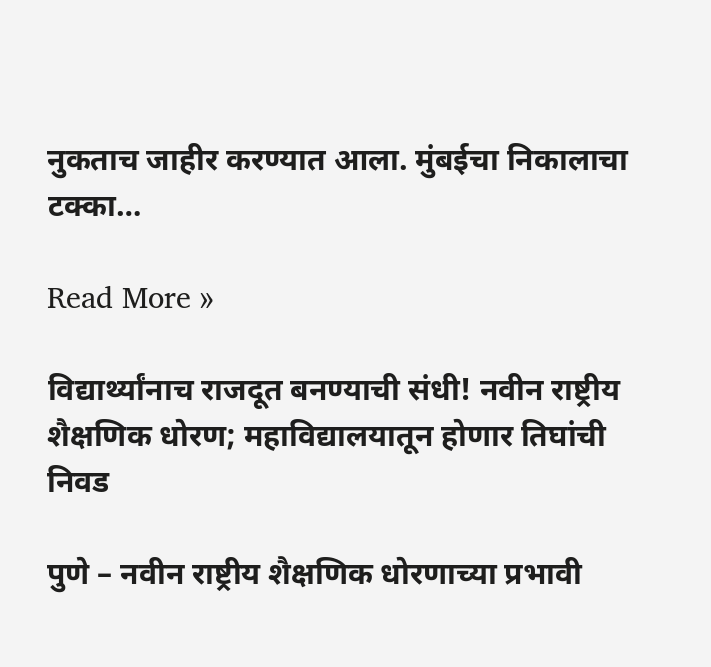नुकताच जाहीर करण्यात आला. मुंबईचा निकालाचा टक्का…

Read More »

विद्यार्थ्यांनाच राजदूत बनण्याची संधी! नवीन राष्ट्रीय शैक्षणिक धोरण; महाविद्यालयातून होणार तिघांची निवड

पुणे – नवीन राष्ट्रीय शैक्षणिक धोरणाच्या प्रभावी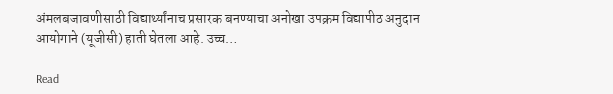अंमलबजावणीसाठी विद्यार्थ्यांनाच प्रसारक बनण्याचा अनोखा उपक्रम विद्यापीठ अनुदान आयोगाने (यूजीसी) हाती घेतला आहे. उच्च…

Read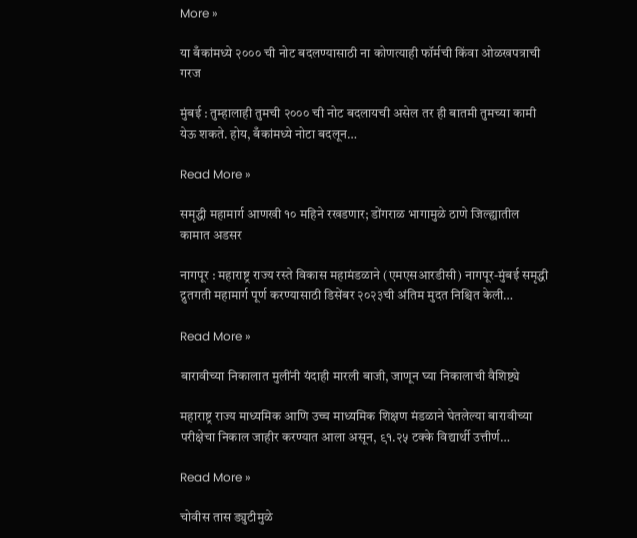More »

या बँकांमध्ये २००० ची नोट बदलण्यासाठी ना कोणत्याही फॉर्मची किंवा ओळखपत्राची गरज

मुंबई : तुम्हालाही तुमची २००० ची नोट बदलायची असेल तर ही बातमी तुमच्या कामी येऊ शकते. होय, बँकांमध्ये नोटा बदलून…

Read More »

समृद्धी महामार्ग आणखी १० महिने रखडणार; डोंगराळ भागामुळे ठाणे जिल्ह्यातील कामात अडसर

नागपूर : महाराष्ट्र राज्य रस्ते विकास महामंडळाने (एमएसआरडीसी) नागपूर-मुंबई समृद्धी द्रुतगती महामार्ग पूर्ण करण्यासाठी डिसेंबर २०२३ची अंतिम मुदत निश्चित केली…

Read More »

बारावीच्या निकालात मुलींनी यंदाही मारली बाजी, जाणून घ्या निकालाची वैशिष्ट्ये

महाराष्ट्र राज्य माध्यमिक आणि उच्च माध्यमिक शिक्षण मंडळाने घेतलेल्या बारावीच्या परीक्षेचा निकाल जाहीर करण्यात आला असून, ९१.२५ टक्के विद्यार्थी उत्तीर्ण…

Read More »

चोवीस तास ड्युटीमुळे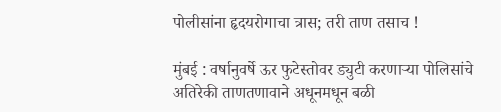पोलीसांना हृदयरोगाचा त्रास; तरी ताण तसाच !

मुंबई : वर्षानुवर्षे ऊर फुटेस्तोवर ड्युटी करणाऱ्या पोलिसांचे अतिरेकी ताणतणावाने अधूनमधून बळी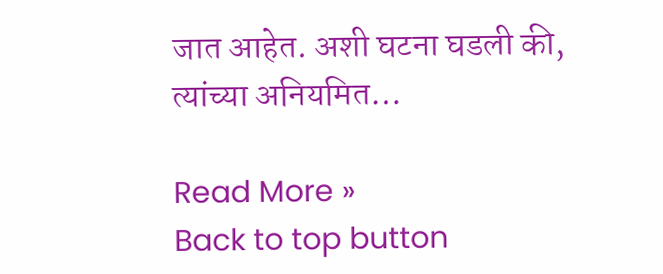जात आहेत. अशी घटना घडली की, त्यांच्या अनियमित…

Read More »
Back to top button